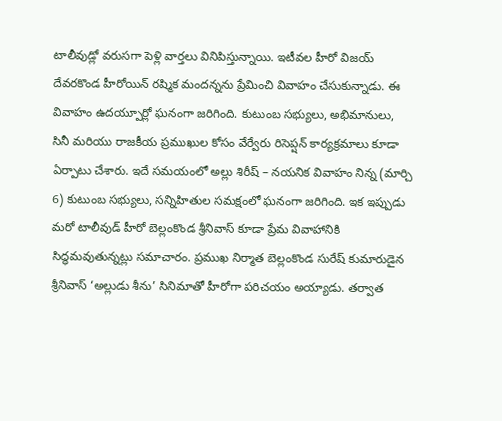టాలీవుడ్లో వరుసగా పెళ్లి వార్తలు వినిపిస్తున్నాయి. ఇటీవల హీరో విజయ్ దేవరకొండ హీరోయిన్ రష్మిక మందన్నను ప్రేమించి వివాహం చేసుకున్నాడు. ఈ వివాహం ఉదయ్పూర్లో ఘనంగా జరిగింది. కుటుంబ సభ్యులు, అభిమానులు, సినీ మరియు రాజకీయ ప్రముఖుల కోసం వేర్వేరు రిసెప్షన్ కార్యక్రమాలు కూడా ఏర్పాటు చేశారు. ఇదే సమయంలో అల్లు శిరీష్ – నయనిక వివాహం నిన్న (మార్చి 6) కుటుంబ సభ్యులు, సన్నిహితుల సమక్షంలో ఘనంగా జరిగింది. ఇక ఇప్పుడు మరో టాలీవుడ్ హీరో బెల్లంకొండ శ్రీనివాస్ కూడా ప్రేమ వివాహానికి సిద్ధమవుతున్నట్లు సమాచారం. ప్రముఖ నిర్మాత బెల్లంకొండ సురేష్ కుమారుడైన శ్రీనివాస్ ‘అల్లుడు శీను’ సినిమాతో హీరోగా పరిచయం అయ్యాడు. తర్వాత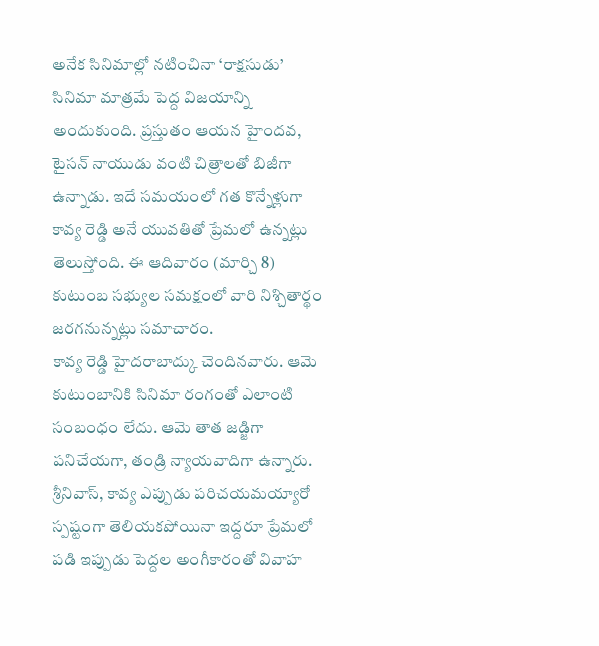అనేక సినిమాల్లో నటించినా ‘రాక్షసుడు’ సినిమా మాత్రమే పెద్ద విజయాన్ని అందుకుంది. ప్రస్తుతం ఆయన హైందవ, టైసన్ నాయుడు వంటి చిత్రాలతో బిజీగా ఉన్నాడు. ఇదే సమయంలో గత కొన్నేళ్లుగా కావ్య రెడ్డి అనే యువతితో ప్రేమలో ఉన్నట్లు తెలుస్తోంది. ఈ ఆదివారం (మార్చి 8) కుటుంబ సభ్యుల సమక్షంలో వారి నిశ్చితార్థం జరగనున్నట్లు సమాచారం.
కావ్య రెడ్డి హైదరాబాద్కు చెందినవారు. ఆమె కుటుంబానికి సినిమా రంగంతో ఎలాంటి సంబంధం లేదు. ఆమె తాత జడ్జిగా పనిచేయగా, తండ్రి న్యాయవాదిగా ఉన్నారు. శ్రీనివాస్, కావ్య ఎప్పుడు పరిచయమయ్యారో స్పష్టంగా తెలియకపోయినా ఇద్దరూ ప్రేమలో పడి ఇప్పుడు పెద్దల అంగీకారంతో వివాహ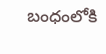బంధంలోకి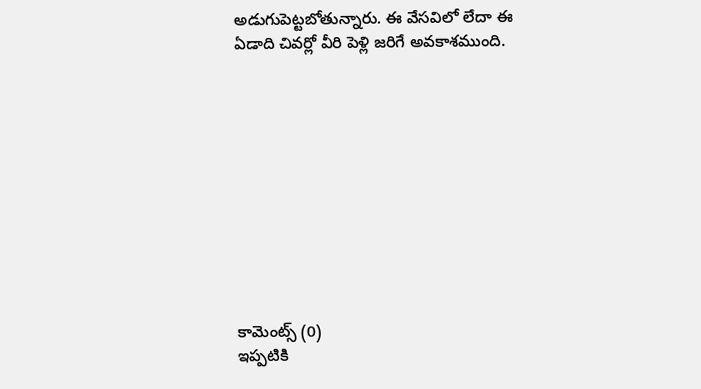అడుగుపెట్టబోతున్నారు. ఈ వేసవిలో లేదా ఈ ఏడాది చివర్లో వీరి పెళ్లి జరిగే అవకాశముంది.











కామెంట్స్ (0)
ఇప్పటికి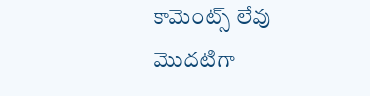కామెంట్స్ లేవు
మొదటిగా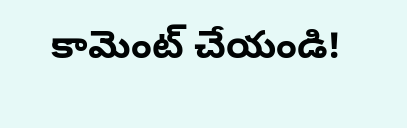కామెంట్ చేయండి!